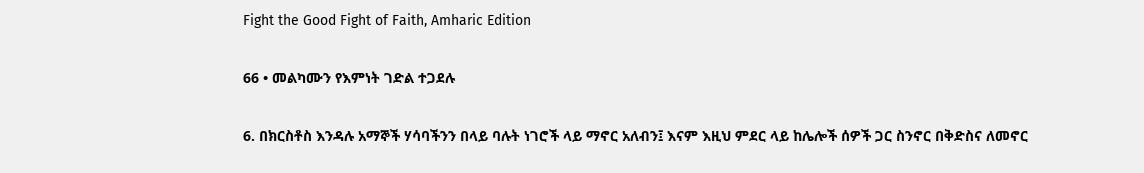Fight the Good Fight of Faith, Amharic Edition

66 • መልካሙን የእምነት ገድል ተጋደሉ

6. በክርስቶስ እንዳሉ አማኞች ሃሳባችንን በላይ ባሉት ነገሮች ላይ ማኖር አለብን፤ እናም እዚህ ምደር ላይ ከሌሎች ሰዎች ጋር ስንኖር በቅድስና ለመኖር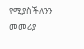የሚያስችለንን መመሪያ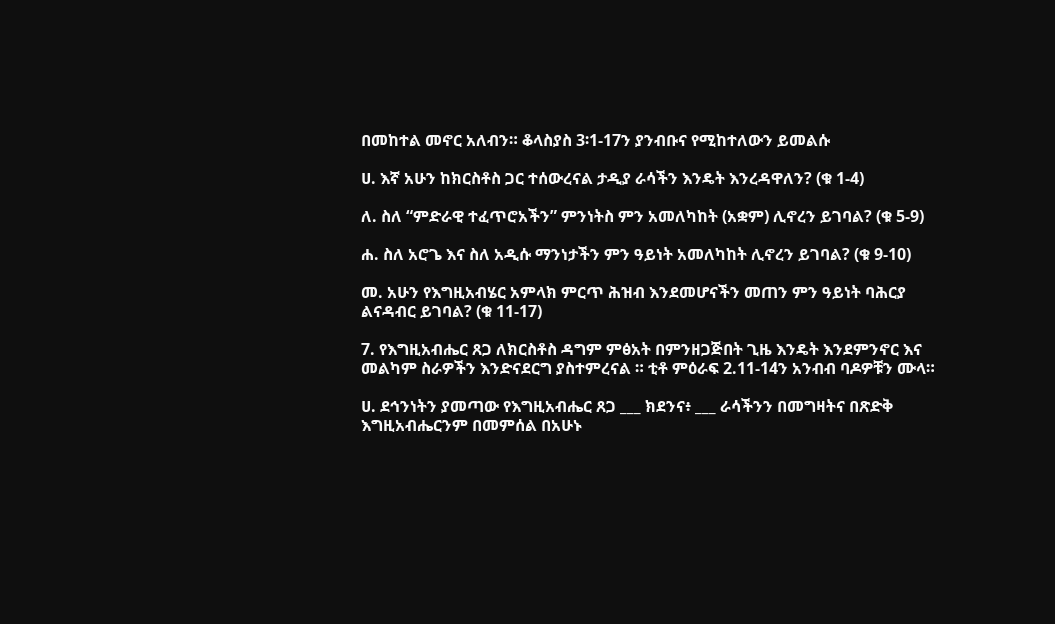በመከተል መኖር አለብን። ቆላስያስ 3፡1-17ን ያንብቡና የሚከተለውን ይመልሱ

ሀ. እኛ አሁን ከክርስቶስ ጋር ተሰውረናል ታዲያ ራሳችን እንዴት እንረዳዋለን? (ቁ 1-4)

ለ. ስለ “ምድራዊ ተፈጥሮአችን” ምንነትስ ምን አመለካከት (አቋም) ሊኖረን ይገባል? (ቁ 5-9)

ሐ. ስለ አሮጌ እና ስለ አዲሱ ማንነታችን ምን ዓይነት አመለካከት ሊኖረን ይገባል? (ቁ 9-10)

መ. አሁን የእግዚአብሄር አምላክ ምርጥ ሕዝብ እንደመሆናችን መጠን ምን ዓይነት ባሕርያ ልናዳብር ይገባል? (ቁ 11-17)

7. የእግዚአብሔር ጸጋ ለክርስቶስ ዳግም ምፅአት በምንዘጋጅበት ጊዜ እንዴት እንደምንኖር እና መልካም ስራዎችን እንድናደርግ ያስተምረናል ። ቲቶ ምዕራፍ 2.11-14ን አንብብ ባዶዎቹን ሙላ።

ሀ. ደኅንነትን ያመጣው የእግዚአብሔር ጸጋ ___ ክደንና፥ ___ ራሳችንን በመግዛትና በጽድቅ እግዚአብሔርንም በመምሰል በአሁኑ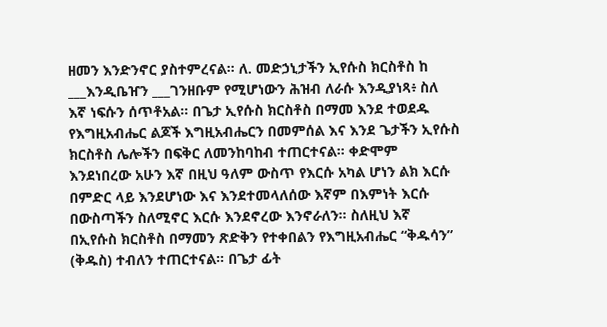ዘመን እንድንኖር ያስተምረናል። ለ. መድኃኒታችን ኢየሱስ ክርስቶስ ከ ___እንዲቤዠን ___ገንዘቡም የሚሆነውን ሕዝብ ለራሱ እንዲያነጻ፥ ስለ እኛ ነፍሱን ሰጥቶአል። በጌታ ኢየሱስ ክርስቶስ በማመ እንደ ተወደዱ የእግዚአብሔር ልጆች እግዚአብሔርን በመምሰል እና እንደ ጌታችን ኢየሱስ ክርስቶስ ሌሎችን በፍቅር ለመንከባከብ ተጠርተናል። ቀድሞም እንደነበረው አሁን እኛ በዚህ ዓለም ውስጥ የእርሱ አካል ሆነን ልክ እርሱ በምድር ላይ እንደሆነው እና እንደተመላለሰው እኛም በእምነት እርሱ በውስጣችን ስለሚኖር እርሱ እንደኖረው እንኖራለን። ስለዚህ እኛ በኢየሱስ ክርስቶስ በማመን ጽድቅን የተቀበልን የእግዚአብሔር “ቅዱሳን” (ቅዱስ) ተብለን ተጠርተናል። በጌታ ፊት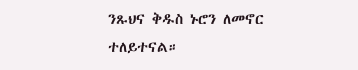ንጹህና ቅዱስ ኑሮን ለመኖር ተለይተናል።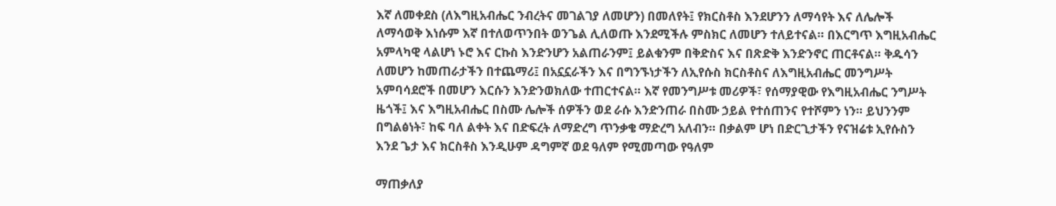እኛ ለመቀደስ (ለእግዚአብሔር ንብረትና መገልገያ ለመሆን) በመለየት፤ የክርስቶስ እንደሆንን ለማሳየት እና ለሌሎች ለማሳወቅ እነሱም እኛ በተለወጥንበት ወንጌል ሊለወጡ እንደሚችሉ ምስክር ለመሆን ተለይተናል። በእርግጥ እግዚአብሔር አምላካዊ ላልሆነ ኑሮ እና ርኩስ እንድንሆን አልጠራንም፤ ይልቁንም በቅድስና እና በጽድቅ እንድንኖር ጠርቶናል። ቅዱሳን ለመሆን ከመጠራታችን በተጨማሪ፤ በአኗኗራችን እና በግንኙነታችን ለኢየሱስ ክርስቶስና ለእግዚአብሔር መንግሥት አምባሳደሮች በመሆን እርሱን እንድንወክለው ተጠርተናል። እኛ የመንግሥቱ መሪዎች፣ የሰማያዊው የእግዚአብሔር ንግሥት ዜጎች፤ እና እግዚአብሔር በስሙ ሌሎች ሰዎችን ወደ ራሱ እንድንጠራ በስሙ ኃይል የተሰጠንና የተሾምን ነን። ይህንንም በግልፅነት፣ ከፍ ባለ ልቀት እና በድፍረት ለማድረግ ጥንቃቄ ማድረግ አለብን። በቃልም ሆነ በድርጊታችን የናዝሬቱ ኢየሱስን እንደ ጌታ እና ክርስቶስ እንዲሁም ዳግምኛ ወደ ዓለም የሚመጣው የዓለም

ማጠቃለያ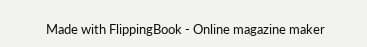Made with FlippingBook - Online magazine maker